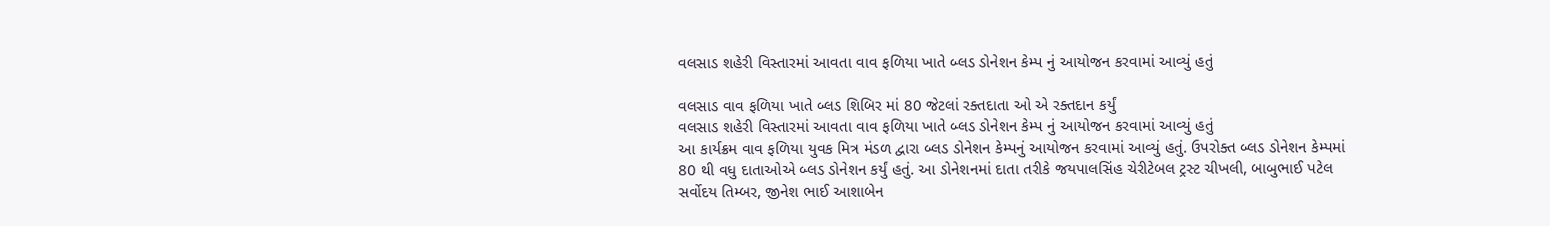વલસાડ શહેરી વિસ્તારમાં આવતા વાવ ફળિયા ખાતે બ્લડ ડોનેશન કેમ્પ નું આયોજન કરવામાં આવ્યું હતું

વલસાડ વાવ ફળિયા ખાતે બ્લડ શિબિર માં 80 જેટલાં રક્તદાતા ઓ એ રક્તદાન કર્યું
વલસાડ શહેરી વિસ્તારમાં આવતા વાવ ફળિયા ખાતે બ્લડ ડોનેશન કેમ્પ નું આયોજન કરવામાં આવ્યું હતું
આ કાર્યક્રમ વાવ ફળિયા યુવક મિત્ર મંડળ દ્વારા બ્લડ ડોનેશન કેમ્પનું આયોજન કરવામાં આવ્યું હતું. ઉપરોક્ત બ્લડ ડોનેશન કેમ્પમાં 80 થી વધુ દાતાઓએ બ્લડ ડોનેશન કર્યું હતું. આ ડોનેશનમાં દાતા તરીકે જયપાલસિંહ ચેરીટેબલ ટ્રસ્ટ ચીખલી, બાબુભાઈ પટેલ સર્વોદય તિમ્બર, જીનેશ ભાઈ આશાબેન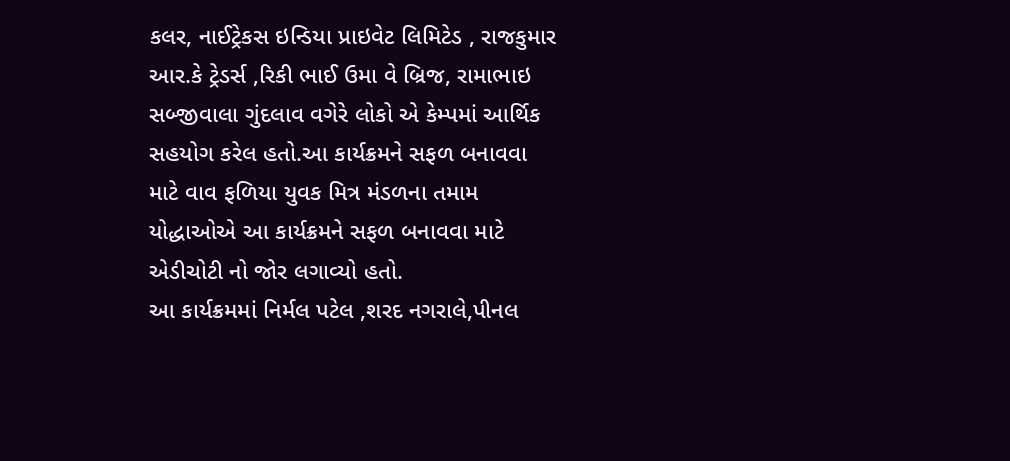કલર, નાઈટ્રેકસ ઇન્ડિયા પ્રાઇવેટ લિમિટેડ , રાજકુમાર આર.કે ટ્રેડર્સ ,રિકી ભાઈ ઉમા વે બ્રિજ, રામાભાઇ સબ્જીવાલા ગુંદલાવ વગેરે લોકો એ કેમ્પમાં આર્થિક સહયોગ કરેલ હતો.આ કાર્યક્રમને સફળ બનાવવા માટે વાવ ફળિયા યુવક મિત્ર મંડળના તમામ યોદ્ધાઓએ આ કાર્યક્રમને સફળ બનાવવા માટે એડીચોટી નો જોર લગાવ્યો હતો.
આ કાર્યક્રમમાં નિર્મલ પટેલ ,શરદ નગરાલે,પીનલ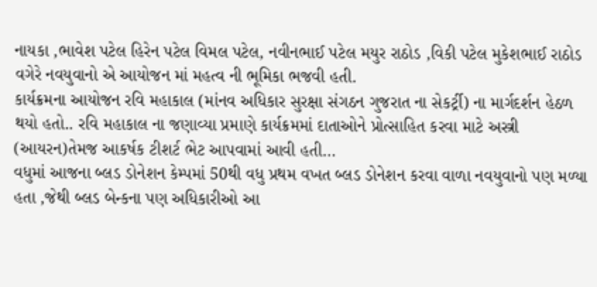નાયકા ,ભાવેશ પટેલ હિરેન પટેલ વિમલ પટેલ, નવીનભાઈ પટેલ મયુર રાઠોડ ,વિકી પટેલ મુકેશભાઈ રાઠોડ વગેરે નવયુવાનો એ આયોજન માં મહત્વ ની ભૂમિકા ભજવી હતી.
કાર્યક્રમના આયોજન રવિ મહાકાલ (માંનવ અધિકાર સુરક્ષા સંગઠન ગુજરાત ના સેકર્ટ્રી) ના માર્ગદર્શન હેઠળ થયો હતો.. રવિ મહાકાલ ના જણાવ્યા પ્રમાણે કાર્યક્રમમાં દાતાઓને પ્રોત્સાહિત કરવા માટે અસ્ત્રી (આયરન)તેમજ આકર્ષક ટીશર્ટ ભેટ આપવામાં આવી હતી…
વધુમાં આજના બ્લડ ડોનેશન કેમ્પમાં 50થી વધુ પ્રથમ વખત બ્લડ ડોનેશન કરવા વાળા નવયુવાનો પણ મળ્યા હતા ,જેથી બ્લડ બેન્કના પણ અધિકારીઓ આ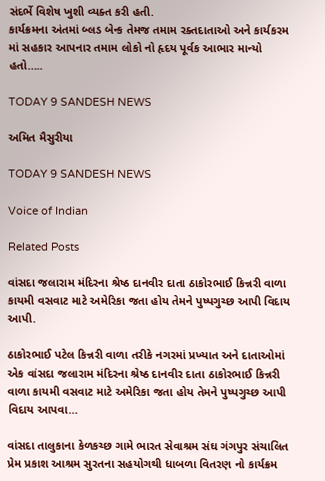સંદર્ભે વિશેષ ખુશી વ્યક્ત કરી હતી.
કાર્યક્રમના અંતમાં બ્લડ બેન્ક તેમજ તમામ રક્તદાતાઓ અને કાર્યકરમ માં સહકાર આપનાર તમામ લોકો નો હૃદય પૂર્વક આભાર માન્યો હતો…..

TODAY 9 SANDESH NEWS

અમિત મૈસુરીયા

TODAY 9 SANDESH NEWS

Voice of Indian

Related Posts

વાંસદા જલારામ મંદિરના શ્રેષ્ઠ દાનવીર દાતા ઠાકોરભાઈ કિન્નરી વાળા કાયમી વસવાટ માટે અમેરિકા જતા હોય તેમને પુષ્પગુચ્છ આપી વિદાય આપી.

ઠાકોરભાઈ પટેલ કિન્નરી વાળા તરીકે નગરમાં પ્રખ્યાત અને દાતાઓમાં એક વાંસદા જલારામ મંદિરના શ્રેષ્ઠ દાનવીર દાતા ઠાકોરભાઈ કિન્નરી વાળા કાયમી વસવાટ માટે અમેરિકા જતા હોય તેમને પુષ્પગુચ્છ આપી વિદાય આપવા…

વાંસદા તાલુકાના કેળકચ્છ ગામે ભારત સેવાશ્રમ સંઘ ગંગપુર સંચાલિત પ્રેમ પ્રકાશ આશ્રમ સુરતના સહયોગથી ધાબળા વિતરણ નો કાર્યક્રમ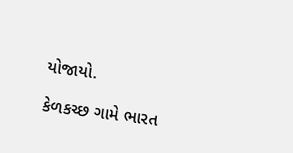યોજાયો.

કેળકચ્છ ગામે ભારત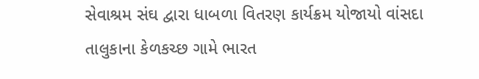સેવાશ્રમ સંઘ દ્વારા ધાબળા વિતરણ કાર્યક્રમ યોજાયો વાંસદા તાલુકાના કેળકચ્છ ગામે ભારત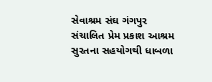સેવાશ્રમ સંઘ ગંગપુર સંચાલિત પ્રેમ પ્રકાશ આશ્રમ સુરતના સહયોગથી ધાબળા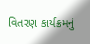વિતરણ કાર્યક્રમનું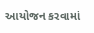આયોજન કરવામાં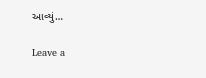આવ્યું…

Leave a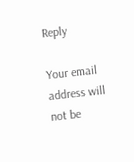Reply

Your email address will not be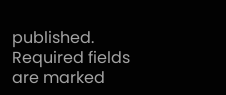published. Required fields are marked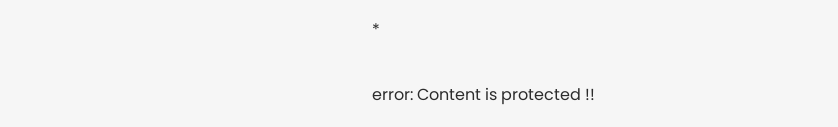*

error: Content is protected !!